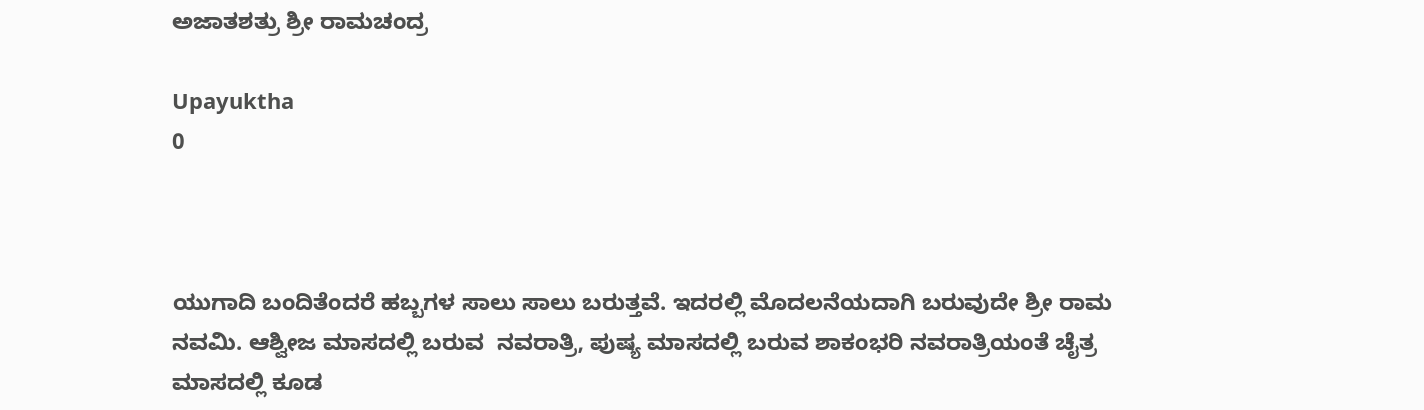ಅಜಾತಶತ್ರು ಶ್ರೀ ರಾಮಚಂದ್ರ

Upayuktha
0



ಯುಗಾದಿ ಬಂದಿತೆಂದರೆ ಹಬ್ಬಗಳ ಸಾಲು ಸಾಲು ಬರುತ್ತವೆ. ಇದರಲ್ಲಿ ಮೊದಲನೆಯದಾಗಿ ಬರುವುದೇ ಶ್ರೀ ರಾಮ ನವಮಿ. ಆಶ್ವೀಜ ಮಾಸದಲ್ಲಿ ಬರುವ  ನವರಾತ್ರಿ, ಪುಷ್ಯ ಮಾಸದಲ್ಲಿ ಬರುವ ಶಾಕಂಭರಿ ನವರಾತ್ರಿಯಂತೆ ಚೈತ್ರ ಮಾಸದಲ್ಲಿ ಕೂಡ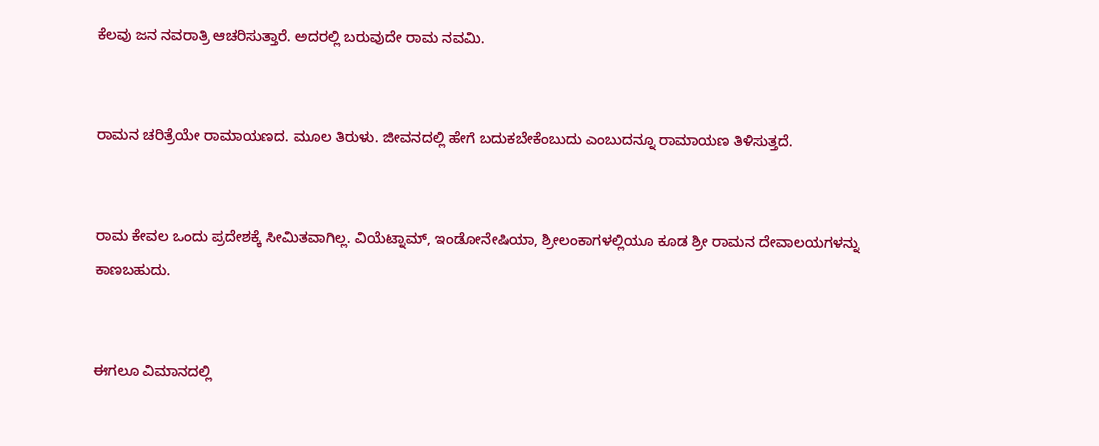ಕೆಲವು ಜನ ನವರಾತ್ರಿ ಆಚರಿಸುತ್ತಾರೆ. ಅದರಲ್ಲಿ ಬರುವುದೇ ರಾಮ ನವಮಿ.


ರಾಮನ ಚರಿತ್ರೆಯೇ ರಾಮಾಯಣದ. ಮೂಲ ತಿರುಳು. ಜೀವನದಲ್ಲಿ ಹೇಗೆ ಬದುಕಬೇಕೆಂಬುದು ಎಂಬುದನ್ನೂ ರಾಮಾಯಣ ತಿಳಿಸುತ್ತದೆ.


ರಾಮ ಕೇವಲ ಒಂದು ಪ್ರದೇಶಕ್ಕೆ ಸೀಮಿತವಾಗಿಲ್ಲ. ವಿಯೆಟ್ನಾಮ್, ಇಂಡೋನೇಷಿಯಾ, ಶ್ರೀಲಂಕಾಗಳಲ್ಲಿಯೂ ಕೂಡ ಶ್ರೀ ರಾಮನ ದೇವಾಲಯಗಳನ್ನು ಕಾಣಬಹುದು.


ಈಗಲೂ ವಿಮಾನದಲ್ಲಿ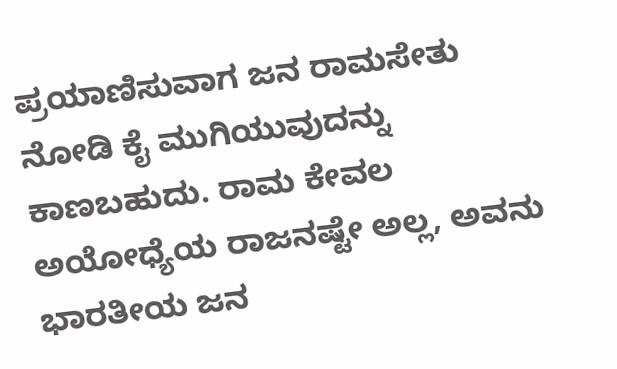ಪ್ರಯಾಣಿಸುವಾಗ ಜನ ರಾಮಸೇತು ನೋಡಿ ಕೈ ಮುಗಿಯುವುದನ್ನು ಕಾಣಬಹುದು. ರಾಮ ಕೇವಲ ಅಯೋಧ್ಯೆಯ ರಾಜನಷ್ಟೇ ಅಲ್ಲ, ಅವನು ಭಾರತೀಯ ಜನ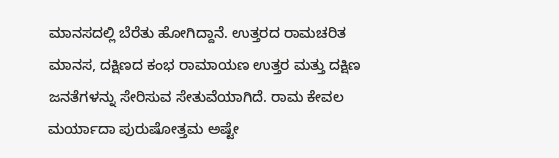ಮಾನಸದಲ್ಲಿ ಬೆರೆತು ಹೋಗಿದ್ದಾನೆ. ಉತ್ತರದ ರಾಮಚರಿತ ಮಾನಸ, ದಕ್ಷಿಣದ ಕಂಭ ರಾಮಾಯಣ ಉತ್ತರ ಮತ್ತು ದಕ್ಷಿಣ ಜನತೆಗಳನ್ನು ಸೇರಿಸುವ ಸೇತುವೆಯಾಗಿದೆ. ರಾಮ ಕೇವಲ ಮರ್ಯಾದಾ ಪುರುಷೋತ್ತಮ ಅಷ್ಟೇ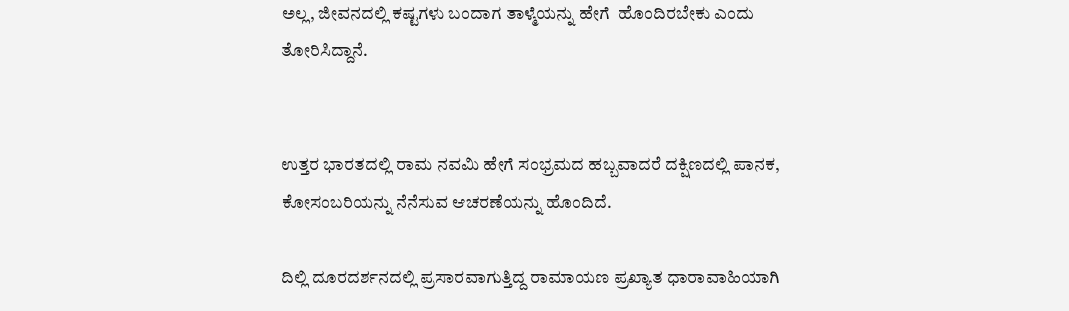ಅಲ್ಲ, ಜೀವನದಲ್ಲಿ ಕಷ್ಟಗಳು ಬಂದಾಗ ತಾಳ್ಮೆಯನ್ನು ಹೇಗೆ  ಹೊಂದಿರಬೇಕು ಎಂದು ತೋರಿಸಿದ್ದಾನೆ.


ಉತ್ತರ ಭಾರತದಲ್ಲಿ ರಾಮ ನವಮಿ ಹೇಗೆ ಸಂಭ್ರಮದ ಹಬ್ಬವಾದರೆ ದಕ್ಷಿಣದಲ್ಲಿ ಪಾನಕ, ಕೋಸಂಬರಿಯನ್ನು ನೆನೆಸುವ ಆಚರಣೆಯನ್ನು ಹೊಂದಿದೆ.

ದಿಲ್ಲಿ ದೂರದರ್ಶನದಲ್ಲಿ ಪ್ರಸಾರವಾಗುತ್ತಿದ್ದ ರಾಮಾಯಣ ಪ್ರಖ್ಯಾತ ಧಾರಾವಾಹಿಯಾಗಿ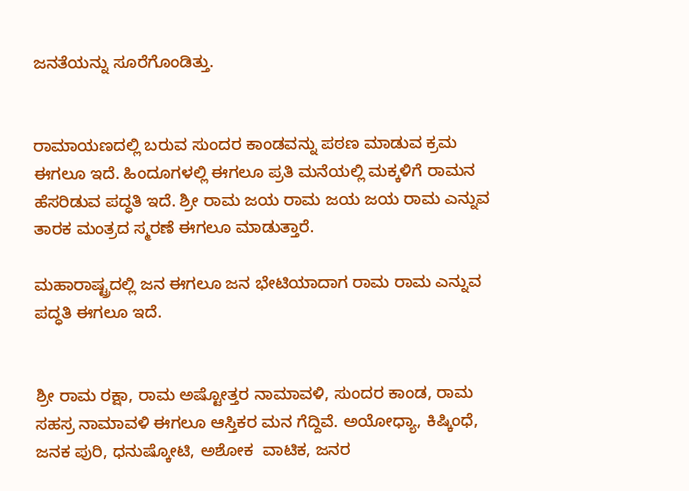ಜನತೆಯನ್ನು ಸೂರೆಗೊಂಡಿತ್ತು.


ರಾಮಾಯಣದಲ್ಲಿ ಬರುವ ಸುಂದರ ಕಾಂಡವನ್ನು ಪಠಣ ಮಾಡುವ ಕ್ರಮ ಈಗಲೂ ಇದೆ. ಹಿಂದೂಗಳಲ್ಲಿ ಈಗಲೂ ಪ್ರತಿ ಮನೆಯಲ್ಲಿ ಮಕ್ಕಳಿಗೆ ರಾಮನ ಹೆಸರಿಡುವ ಪದ್ಧತಿ ಇದೆ. ಶ್ರೀ ರಾಮ ಜಯ ರಾಮ ಜಯ ಜಯ ರಾಮ ಎನ್ನುವ ತಾರಕ ಮಂತ್ರದ ಸ್ಮರಣೆ ಈಗಲೂ ಮಾಡುತ್ತಾರೆ.

ಮಹಾರಾಷ್ಟ್ರದಲ್ಲಿ ಜನ ಈಗಲೂ ಜನ ಭೇಟಿಯಾದಾಗ ರಾಮ ರಾಮ ಎನ್ನುವ ಪದ್ಧತಿ ಈಗಲೂ ಇದೆ.


ಶ್ರೀ ರಾಮ ರಕ್ಷಾ, ರಾಮ ಅಷ್ಟೋತ್ತರ ನಾಮಾವಳಿ, ಸುಂದರ ಕಾಂಡ, ರಾಮ ಸಹಸ್ರ ನಾಮಾವಳಿ ಈಗಲೂ ಆಸ್ತಿಕರ ಮನ ಗೆದ್ದಿವೆ. ಅಯೋಧ್ಯಾ, ಕಿಷ್ಕಿಂಧೆ, ಜನಕ ಪುರಿ, ಧನುಷ್ಕೋಟಿ, ಅಶೋಕ  ವಾಟಿಕ, ಜನರ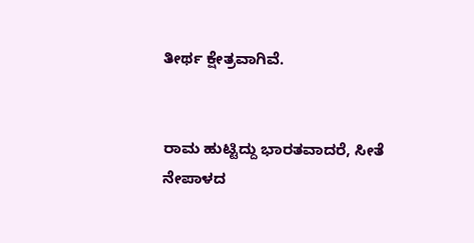ತೀರ್ಥ ಕ್ಷೇತ್ರವಾಗಿವೆ.


ರಾಮ ಹುಟ್ಟಿದ್ದು ಭಾರತವಾದರೆ, ಸೀತೆ ನೇಪಾಳದ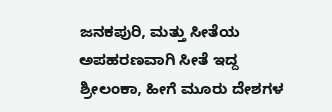ಜನಕಪುರಿ, ಮತ್ತು ಸೀತೆಯ ಅಪಹರಣವಾಗಿ ಸೀತೆ ಇದ್ದ ಶ್ರೀಲಂಕಾ, ಹೀಗೆ ಮೂರು ದೇಶಗಳ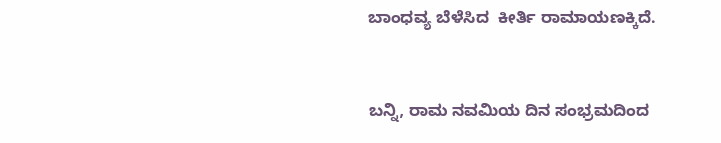ಬಾಂಧವ್ಯ ಬೆಳೆಸಿದ  ಕೀರ್ತಿ ರಾಮಾಯಣಕ್ಕಿದೆ.


ಬನ್ನಿ, ರಾಮ ನವಮಿಯ ದಿನ ಸಂಭ್ರಮದಿಂದ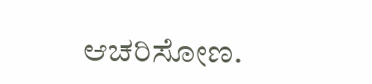ಆಚರಿಸೋಣ.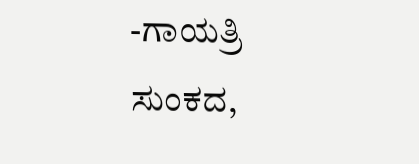-ಗಾಯತ್ರಿ ಸುಂಕದ,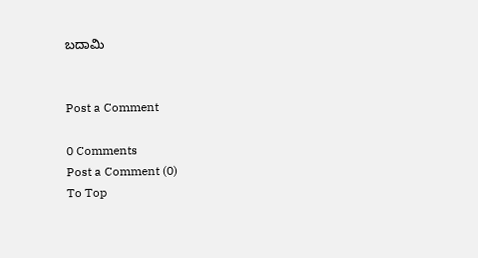ಬದಾಮಿ


Post a Comment

0 Comments
Post a Comment (0)
To Top